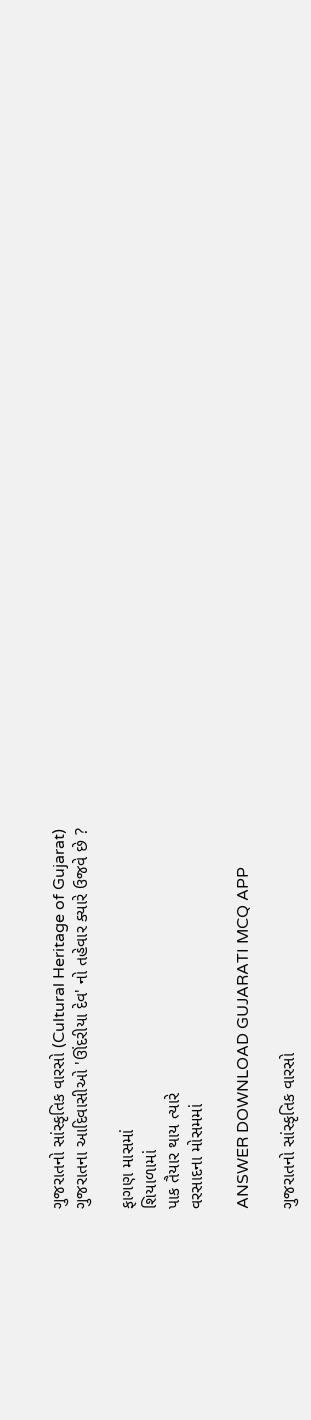ગુજરાતનો સાંસ્કૃતિક વારસો (Cultural Heritage of Gujarat)
ગુજરાતના આદિવાસીઓ 'ઊંદરીયા દેવ' નો તહેવાર ક્યારે ઉજવે છે ?

ફાગણ માસમાં
શિયાળામાં
પાક તૈયાર થાય ત્યારે
વરસાદના મોસમમાં

ANSWER DOWNLOAD GUJARATI MCQ APP

ગુજરાતનો સાંસ્કૃતિક વારસો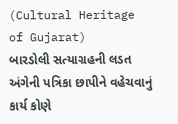(Cultural Heritage of Gujarat)
બારડોલી સત્યાગ્રહની લડત અંગેની પત્રિકા છાપીને વહેચવાનું કાર્ય કોણે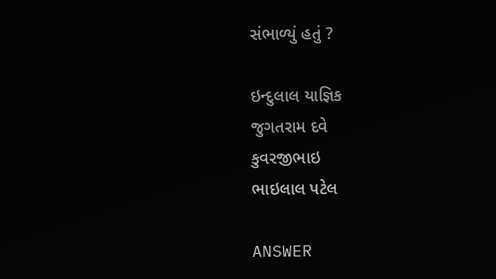સંભાળ્યું હતું ?

ઇન્દુલાલ યાજ્ઞિક
જુગતરામ દવે
કુવરજીભાઇ
ભાઇલાલ પટેલ

ANSWER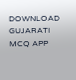DOWNLOAD GUJARATI MCQ APP